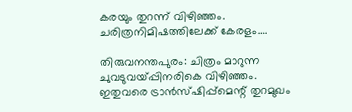കരയും തുറന്ന് വിഴിഞ്ഞം. ചരിത്രനിമിഷത്തിലേക്ക് കേരളം….

തിരുവനന്തപുരം: ചിത്രം മാറുന്ന ചുവടുവയ്പ്പിനരികെ വിഴിഞ്ഞം. ഇതുവരെ ട്രാൻസ്ഷിപ്പ്മെന്റ് തുറമുഖം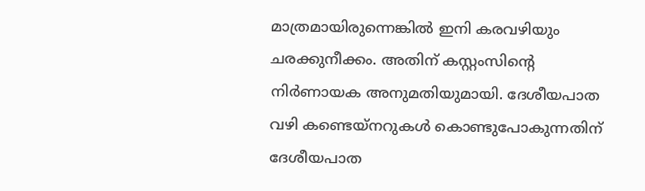മാത്രമായിരുന്നെങ്കിൽ ഇനി കരവഴിയും ചരക്കുനീക്കം. അതിന് കസ്റ്റംസിന്റെ നിർണായക അനുമതിയുമായി. ദേശീയപാത വഴി കണ്ടെയ്നറുകൾ കൊണ്ടുപോകുന്നതിന് ദേശീയപാത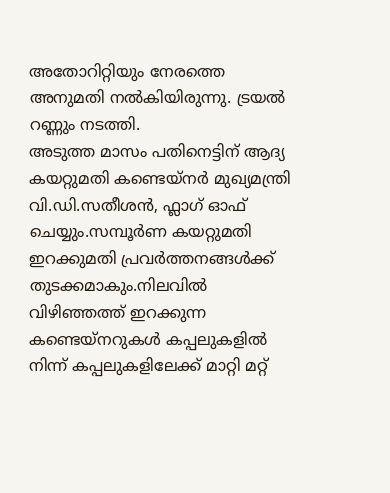അതോറിറ്റിയും നേരത്തെ അനുമതി നൽകിയിരുന്നു. ട്രയൽ റണ്ണും നടത്തി.
അടുത്ത മാസം പതിനെട്ടിന് ആദ്യ കയറ്റുമതി കണ്ടെയ്നർ മുഖ്യമന്ത്രി വി.ഡി.സതീശൻ, ഫ്ലാഗ് ഓഫ് ചെയ്യും.സമ്പൂർണ കയറ്റുമതി ഇറക്കുമതി പ്രവർത്തനങ്ങൾക്ക് തുടക്കമാകും.നിലവിൽ വിഴിഞ്ഞത്ത് ഇറക്കുന്ന കണ്ടെയ്നറുകൾ കപ്പലുകളിൽ നിന്ന് കപ്പലുകളിലേക്ക് മാറ്റി മറ്റ്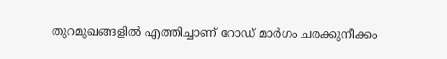തുറമുഖങ്ങളിൽ എത്തിച്ചാണ് റോഡ് മാർഗം ചരക്കുനീക്കം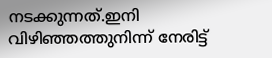നടക്കുന്നത്.ഇനി വിഴിഞ്ഞത്തുനിന്ന് നേരിട്ട്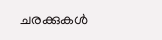ചരക്കുകൾ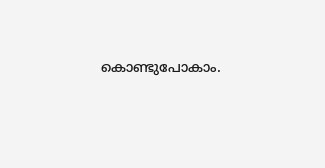കൊണ്ടുപോകാം.